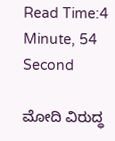Read Time:4 Minute, 54 Second

ಮೋದಿ ವಿರುದ್ಧ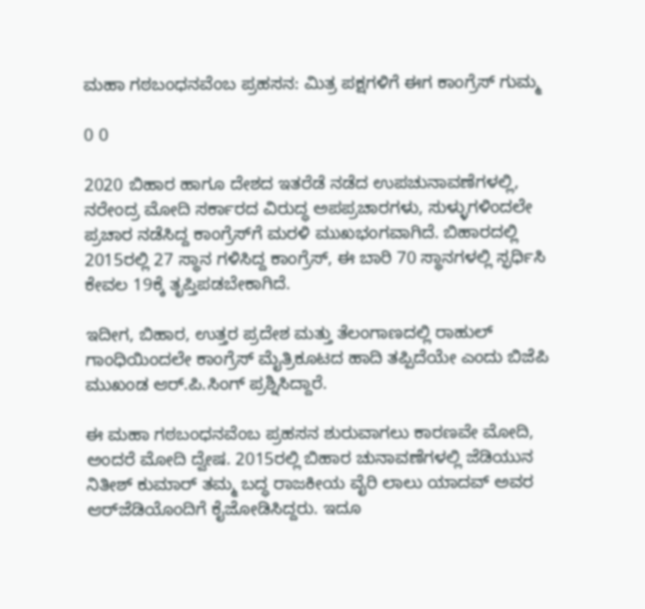ಮಹಾ ಗಠಬಂಧನವೆಂಬ ಪ್ರಹಸನ: ಮಿತ್ರ ಪಕ್ಷಗಳಿಗೆ ಈಗ ಕಾಂಗ್ರೆಸ್ ಗುಮ್ಮ

0 0

2020 ಬಿಹಾರ ಹಾಗೂ ದೇಶದ ಇತರೆಡೆ ನಡೆದ ಉಪಚುನಾವಣೆಗಳಲ್ಲಿ, ನರೇಂದ್ರ ಮೋದಿ ಸರ್ಕಾರದ ವಿರುದ್ಧ ಅಪಪ್ರಚಾರಗಳು, ಸುಳ್ಳುಗಳಿಂದಲೇ ಪ್ರಚಾರ ನಡೆಸಿದ್ದ ಕಾಂಗ್ರೆಸ್‌ಗೆ ಮರಳಿ ಮುಖಭಂಗವಾಗಿದೆ. ಬಿಹಾರದಲ್ಲಿ 2015ರಲ್ಲಿ 27 ಸ್ಥಾನ ಗಳಿಸಿದ್ದ ಕಾಂಗ್ರೆಸ್, ಈ ಬಾರಿ 70 ಸ್ಥಾನಗಳಲ್ಲಿ ಸ್ಫರ್ಧಿಸಿ ಕೇವಲ 19ಕ್ಕೆ ತೃಪ್ತಿಪಡಬೇಕಾಗಿದೆ.

ಇದೀಗ, ಬಿಹಾರ, ಉತ್ತರ ಪ್ರದೇಶ ಮತ್ತು ತೆಲಂಗಾಣದಲ್ಲಿ ರಾಹುಲ್ ಗಾಂಧಿಯಿಂದಲೇ ಕಾಂಗ್ರೆಸ್ ಮೈತ್ರಿಕೂಟದ ಹಾದಿ ತಪ್ಪಿದೆಯೇ ಎಂದು ಬಿಜೆಪಿ ಮುಖಂಡ ಆರ್.ಪಿ.ಸಿಂಗ್ ಪ್ರಶ್ನಿಸಿದ್ದಾರೆ.

ಈ ಮಹಾ ಗಠಬಂಧನವೆಂಬ ಪ್ರಹಸನ ಶುರುವಾಗಲು ಕಾರಣವೇ ಮೋದಿ, ಅಂದರೆ ಮೋದಿ ದ್ವೇಷ. 2015ರಲ್ಲಿ ಬಿಹಾರ ಚುನಾವಣೆಗಳಲ್ಲಿ ಜೆಡಿಯುನ ನಿತೀಶ್ ಕುಮಾರ್ ತಮ್ಮ ಬದ್ಧ ರಾಜಕೀಯ ವೈರಿ ಲಾಲು ಯಾದವ್ ಅವರ ಆರ್‌ಜೆಡಿಯೊಂದಿಗೆ ಕೈಜೋಡಿಸಿದ್ದರು. ಇದೂ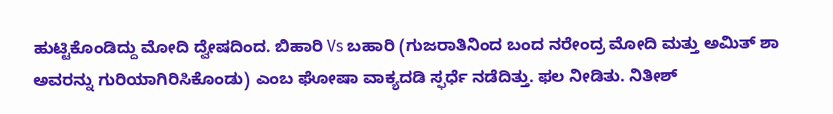ಹುಟ್ಟಿಕೊಂಡಿದ್ದು ಮೋದಿ ದ್ವೇಷದಿಂದ. ಬಿಹಾರಿ Vs ಬಹಾರಿ (ಗುಜರಾತಿನಿಂದ ಬಂದ ನರೇಂದ್ರ ಮೋದಿ ಮತ್ತು ಅಮಿತ್ ಶಾ ಅವರನ್ನು ಗುರಿಯಾಗಿರಿಸಿಕೊಂಡು) ಎಂಬ ಘೋಷಾ ವಾಕ್ಯದಡಿ ಸ್ಫರ್ಧೆ ನಡೆದಿತ್ತು. ಫಲ ನೀಡಿತು. ನಿತೀಶ್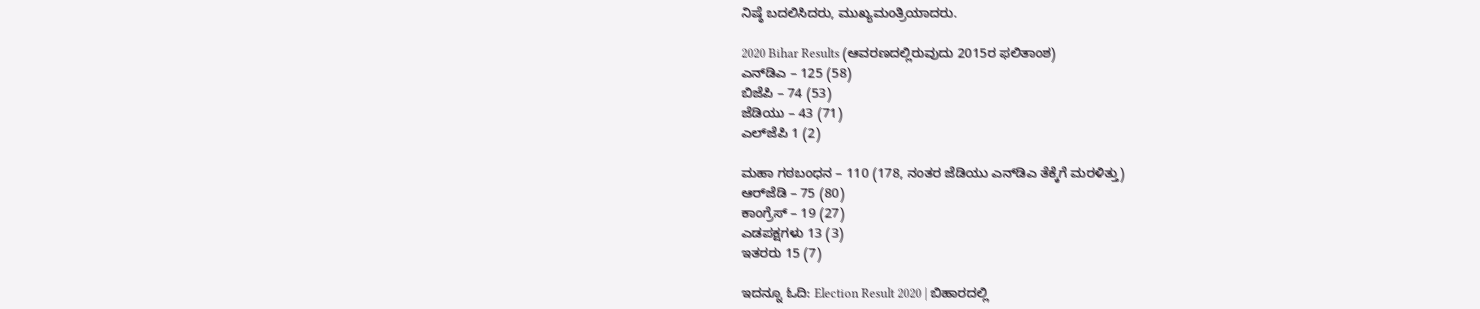ನಿಷ್ಠೆ ಬದಲಿಸಿದರು, ಮುಖ್ಯಮಂತ್ರಿಯಾದರು.

2020 Bihar Results (ಆವರಣದಲ್ಲಿರುವುದು 2015ರ ಫಲಿತಾಂಶ)
ಎನ್‌ಡಿಎ – 125 (58)
ಬಿಜೆಪಿ – 74 (53)
ಜೆಡಿಯು – 43 (71)
ಎಲ್‌ಜೆಪಿ 1 (2)

ಮಹಾ ಗಠಬಂಧನ – 110 (178, ನಂತರ ಜೆಡಿಯು ಎನ್‌ಡಿಎ ತೆಕ್ಕೆಗೆ ಮರಳಿತ್ತು)
ಆರ್‌ಜೆಡಿ – 75 (80)
ಕಾಂಗ್ರೆಸ್ – 19 (27)
ಎಡಪಕ್ಷಗಳು 13 (3)
ಇತರರು 15 (7)

ಇದನ್ನೂ ಓದಿ: Election Result 2020 | ಬಿಹಾರದಲ್ಲಿ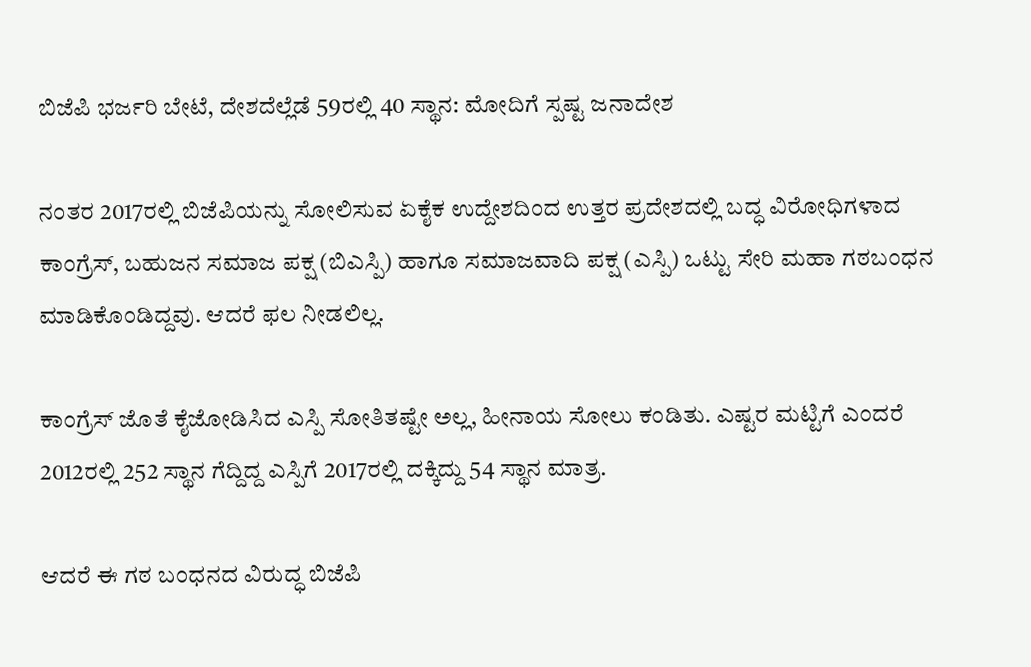ಬಿಜೆಪಿ ಭರ್ಜರಿ ಬೇಟೆ, ದೇಶದೆಲ್ಲೆಡೆ 59ರಲ್ಲಿ 40 ಸ್ಥಾನ: ಮೋದಿಗೆ ಸ್ಪಷ್ಟ ಜನಾದೇಶ

ನಂತರ 2017ರಲ್ಲಿ ಬಿಜೆಪಿಯನ್ನು ಸೋಲಿಸುವ ಏಕೈಕ ಉದ್ದೇಶದಿಂದ ಉತ್ತರ ಪ್ರದೇಶದಲ್ಲಿ ಬದ್ಧ ವಿರೋಧಿಗಳಾದ ಕಾಂಗ್ರೆಸ್, ಬಹುಜನ ಸಮಾಜ ಪಕ್ಷ (ಬಿಎಸ್ಪಿ) ಹಾಗೂ ಸಮಾಜವಾದಿ ಪಕ್ಷ (ಎಸ್ಪಿ) ಒಟ್ಟು ಸೇರಿ ಮಹಾ ಗಠಬಂಧನ ಮಾಡಿಕೊಂಡಿದ್ದವು. ಆದರೆ ಫಲ ನೀಡಲಿಲ್ಲ.

ಕಾಂಗ್ರೆಸ್ ಜೊತೆ ಕೈಜೋಡಿಸಿದ ಎಸ್ಪಿ ಸೋತಿತಷ್ಟೇ ಅಲ್ಲ, ಹೀನಾಯ ಸೋಲು ಕಂಡಿತು. ಎಷ್ಟರ ಮಟ್ಟಿಗೆ ಎಂದರೆ 2012ರಲ್ಲಿ 252 ಸ್ಥಾನ ಗೆದ್ದಿದ್ದ ಎಸ್ಪಿಗೆ 2017ರಲ್ಲಿ ದಕ್ಕಿದ್ದು 54 ಸ್ಥಾನ ಮಾತ್ರ.

ಆದರೆ ಈ ಗಠ ಬಂಧನದ ವಿರುದ್ಧ ಬಿಜೆಪಿ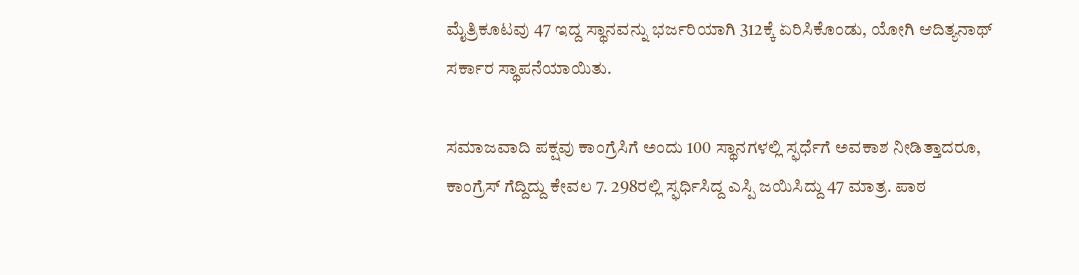ಮೈತ್ರಿಕೂಟವು 47 ಇದ್ದ ಸ್ಥಾನವನ್ನು ಭರ್ಜರಿಯಾಗಿ 312ಕ್ಕೆ ಏರಿಸಿಕೊಂಡು, ಯೋಗಿ ಆದಿತ್ಯನಾಥ್ ಸರ್ಕಾರ ಸ್ಥಾಪನೆಯಾಯಿತು.

ಸಮಾಜವಾದಿ ಪಕ್ಷವು ಕಾಂಗ್ರೆಸಿಗೆ ಅಂದು 100 ಸ್ಥಾನಗಳಲ್ಲಿ ಸ್ಫರ್ಧೆಗೆ ಅವಕಾಶ ನೀಡಿತ್ತಾದರೂ, ಕಾಂಗ್ರೆಸ್ ಗೆದ್ದಿದ್ದು ಕೇವಲ 7. 298ರಲ್ಲಿ ಸ್ಫರ್ಧಿಸಿದ್ದ ಎಸ್ಪಿ ಜಯಿಸಿದ್ದು 47 ಮಾತ್ರ. ಪಾಠ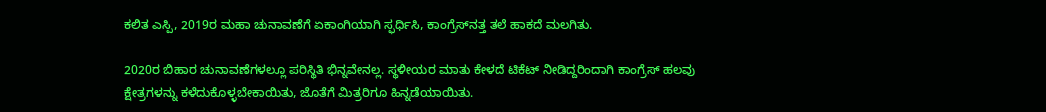ಕಲಿತ ಎಸ್ಪಿ, 2019ರ ಮಹಾ ಚುನಾವಣೆಗೆ ಏಕಾಂಗಿಯಾಗಿ ಸ್ಫರ್ಧಿಸಿ, ಕಾಂಗ್ರೆಸ್‌ನತ್ತ ತಲೆ ಹಾಕದೆ ಮಲಗಿತು.

2020ರ ಬಿಹಾರ ಚುನಾವಣೆಗಳಲ್ಲೂ ಪರಿಸ್ಥಿತಿ ಭಿನ್ನವೇನಲ್ಲ. ಸ್ಥಳೀಯರ ಮಾತು ಕೇಳದೆ ಟಿಕೆಟ್ ನೀಡಿದ್ದರಿಂದಾಗಿ ಕಾಂಗ್ರೆಸ್ ಹಲವು ಕ್ಷೇತ್ರಗಳನ್ನು ಕಳೆದುಕೊಳ್ಳಬೇಕಾಯಿತು, ಜೊತೆಗೆ ಮಿತ್ರರಿಗೂ ಹಿನ್ನಡೆಯಾಯಿತು.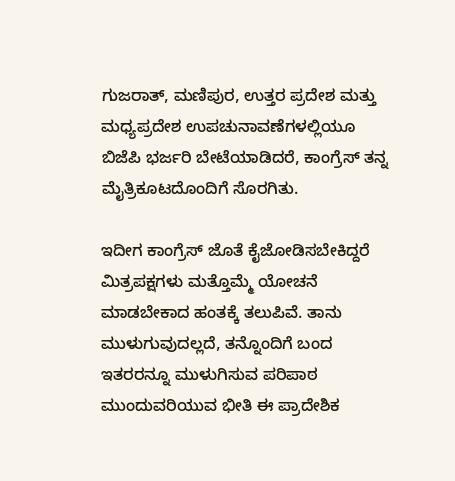ಗುಜರಾತ್, ಮಣಿಪುರ, ಉತ್ತರ ಪ್ರದೇಶ ಮತ್ತು ಮಧ್ಯಪ್ರದೇಶ ಉಪಚುನಾವಣೆಗಳಲ್ಲಿಯೂ ಬಿಜೆಪಿ ಭರ್ಜರಿ ಬೇಟೆಯಾಡಿದರೆ, ಕಾಂಗ್ರೆಸ್ ತನ್ನ ಮೈತ್ರಿಕೂಟದೊಂದಿಗೆ ಸೊರಗಿತು.

ಇದೀಗ ಕಾಂಗ್ರೆಸ್ ಜೊತೆ ಕೈಜೋಡಿಸಬೇಕಿದ್ದರೆ ಮಿತ್ರಪಕ್ಷಗಳು ಮತ್ತೊಮ್ಮೆ ಯೋಚನೆ ಮಾಡಬೇಕಾದ ಹಂತಕ್ಕೆ ತಲುಪಿವೆ. ತಾನು ಮುಳುಗುವುದಲ್ಲದೆ, ತನ್ನೊಂದಿಗೆ ಬಂದ ಇತರರನ್ನೂ ಮುಳುಗಿಸುವ ಪರಿಪಾಠ ಮುಂದುವರಿಯುವ ಭೀತಿ ಈ ಪ್ರಾದೇಶಿಕ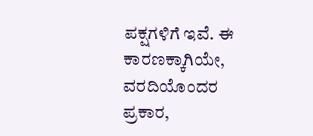ಪಕ್ಷಗಳಿಗೆ ಇವೆ. ಈ ಕಾರಣಕ್ಕಾಗಿಯೇ, ವರದಿಯೊಂದರ ಪ್ರಕಾರ,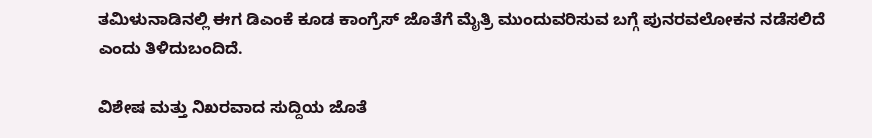ತಮಿಳುನಾಡಿನಲ್ಲಿ ಈಗ ಡಿಎಂಕೆ ಕೂಡ ಕಾಂಗ್ರೆಸ್ ಜೊತೆಗೆ ಮೈತ್ರಿ ಮುಂದುವರಿಸುವ ಬಗ್ಗೆ ಪುನರವಲೋಕನ ನಡೆಸಲಿದೆ ಎಂದು ತಿಳಿದುಬಂದಿದೆ.

ವಿಶೇಷ ಮತ್ತು ನಿಖರವಾದ ಸುದ್ದಿಯ ಜೊತೆ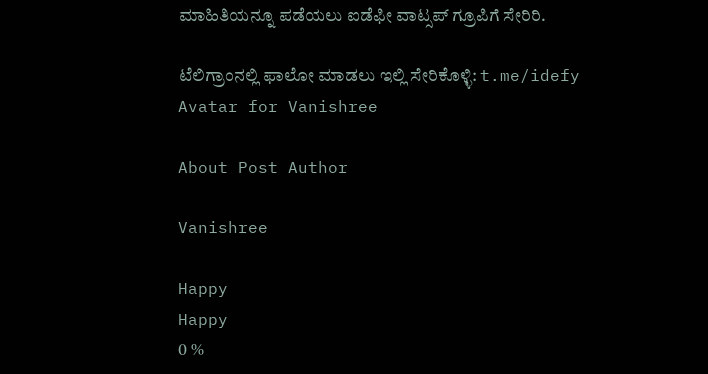ಮಾಹಿತಿಯನ್ನೂ ಪಡೆಯಲು ಐಡೆಫೀ ವಾಟ್ಸಪ್ ಗ್ರೂಪಿಗೆ ಸೇರಿರಿ.

ಟೆಲಿಗ್ರಾಂನಲ್ಲಿ ಫಾಲೋ ಮಾಡಲು ಇಲ್ಲಿ ಸೇರಿಕೊಳ್ಳಿ: t.me/idefy
Avatar for Vanishree

About Post Author

Vanishree

Happy
Happy
0 %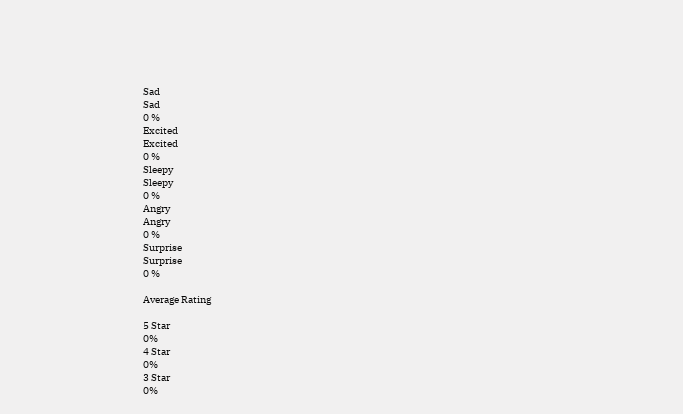Sad
Sad
0 %
Excited
Excited
0 %
Sleepy
Sleepy
0 %
Angry
Angry
0 %
Surprise
Surprise
0 %

Average Rating

5 Star
0%
4 Star
0%
3 Star
0%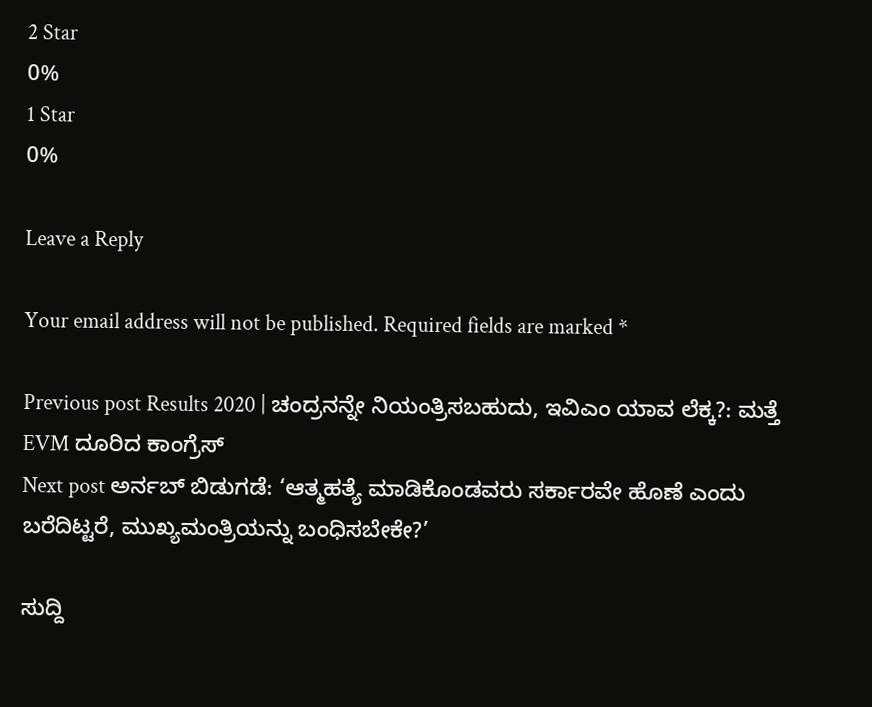2 Star
0%
1 Star
0%

Leave a Reply

Your email address will not be published. Required fields are marked *

Previous post Results 2020 | ಚಂದ್ರನನ್ನೇ ನಿಯಂತ್ರಿಸಬಹುದು, ಇವಿಎಂ ಯಾವ ಲೆಕ್ಕ?: ಮತ್ತೆ EVM ದೂರಿದ ಕಾಂಗ್ರೆಸ್
Next post ಅರ್ನಬ್ ಬಿಡುಗಡೆ: ‘ಆತ್ಮಹತ್ಯೆ ಮಾಡಿಕೊಂಡವರು ಸರ್ಕಾರವೇ ಹೊಣೆ ಎಂದು ಬರೆದಿಟ್ಟರೆ, ಮುಖ್ಯಮಂತ್ರಿಯನ್ನು ಬಂಧಿಸಬೇಕೇ?’

ಸುದ್ದಿ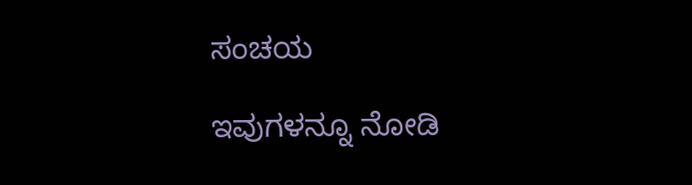ಸಂಚಯ

ಇವುಗಳನ್ನೂ ನೋಡಿ